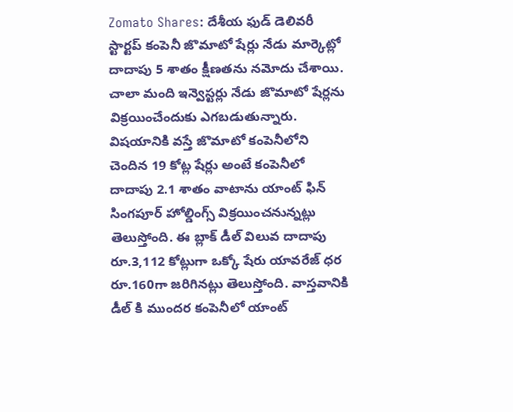Zomato Shares: దేశీయ ఫుడ్ డెలివరీ స్టార్టప్ కంపెనీ జొమాటో షేర్లు నేడు మార్కెట్లో దాదాపు 5 శాతం క్షీణతను నమోదు చేశాయి. చాలా మంది ఇన్వెస్టర్లు నేడు జొమాటో షేర్లను విక్రయించేందుకు ఎగబడుతున్నారు.
విషయానికి వస్తే జొమాటో కంపెనీలోని చెందిన 19 కోట్ల షేర్లు అంటే కంపెనీలో దాదాపు 2.1 శాతం వాటాను యాంట్ ఫిన్ సింగపూర్ హోల్డింగ్స్ విక్రయించనున్నట్లు తెలుస్తోంది. ఈ బ్లాక్ డీల్ విలువ దాదాపు రూ.3,112 కోట్లుగా ఒక్కో షేరు యావరేజ్ ధర రూ.160గా జరిగినట్లు తెలుస్తోంది. వాస్తవానికి డీల్ కి ముందర కంపెనీలో యాంట్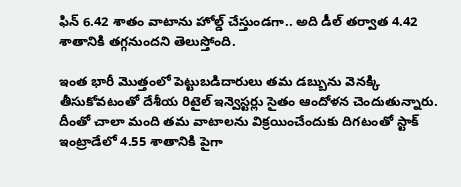ఫిన్ 6.42 శాతం వాటాను హోల్డ్ చేస్తుండగా.. అది డీల్ తర్వాత 4.42 శాతానికి తగ్గనుందని తెలుస్తోంది.

ఇంత భారీ మెుత్తంలో పెట్టుబడిదారులు తమ డబ్బును వెనక్కి తీసుకోవటంతో దేశీయ రిటైల్ ఇన్వెస్టర్లు సైతం ఆందోళన చెందుతున్నారు. దీంతో చాలా మంది తమ వాటాలను విక్రయించేందుకు దిగటంతో స్టాక్ ఇంట్రాడేలో 4.55 శాతానికి పైగా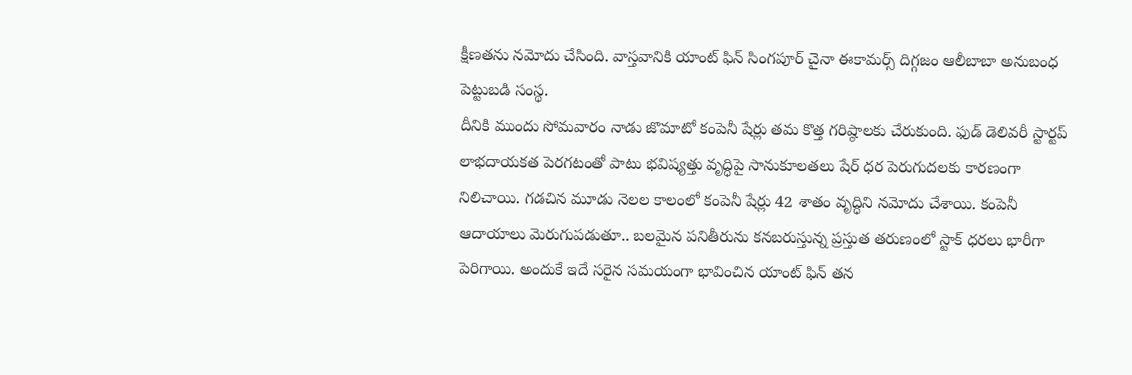క్షీణతను నమోదు చేసింది. వాస్తవానికి యాంట్ ఫిన్ సింగపూర్ చైనా ఈకామర్స్ దిగ్గజం ఆలీబాబా అనుబంధ పెట్టుబడి సంస్థ.
దీనికి ముందు సోమవారం నాడు జొమాటో కంపెనీ షేర్లు తమ కొత్త గరిష్ఠాలకు చేరుకుంది. ఫుడ్ డెలివరీ స్టార్టప్ లాభదాయకత పెరగటంతో పాటు భవిష్యత్తు వృద్ధిపై సానుకూలతలు షేర్ ధర పెరుగుదలకు కారణంగా నిలిచాయి. గడచిన మూడు నెలల కాలంలో కంపెనీ షేర్లు 42 శాతం వృద్ధిని నమోదు చేశాయి. కంపెనీ ఆదాయాలు మెరుగుపడుతూ.. బలమైన పనితీరును కనబరుస్తున్న ప్రస్తుత తరుణంలో స్టాక్ ధరలు భారీగా పెరిగాయి. అందుకే ఇదే సరైన సమయంగా భావించిన యాంట్ ఫిన్ తన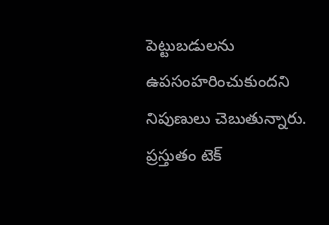పెట్టుబడులను ఉపసంహరించుకుందని నిపుణులు చెబుతున్నారు. ప్రస్తుతం టెక్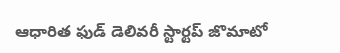ఆధారిత ఫుడ్ డెలివరీ స్టార్టప్ జొమాటో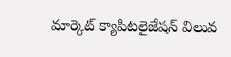మార్కెట్ క్యాపిటలైజేషన్ విలువ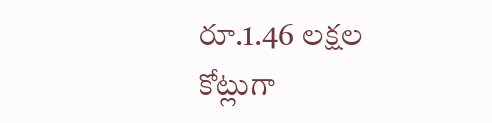రూ.1.46 లక్షల కోట్లుగా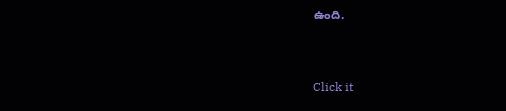ఉంది.


Click it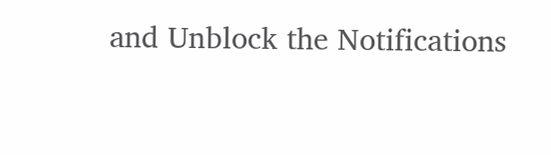and Unblock the Notifications